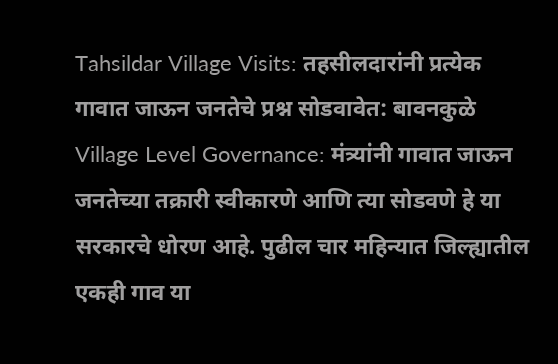Tahsildar Village Visits: तहसीलदारांनी प्रत्येक गावात जाऊन जनतेचे प्रश्न सोडवावेत: बावनकुळे
Village Level Governance: मंत्र्यांनी गावात जाऊन जनतेच्या तक्रारी स्वीकारणे आणि त्या सोडवणे हे या सरकारचे धोरण आहे. पुढील चार महिन्यात जिल्ह्यातील एकही गाव या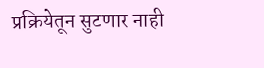प्रक्रियेतून सुटणार नाही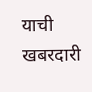याची खबरदारी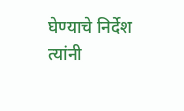घेण्याचे निर्देश त्यांनी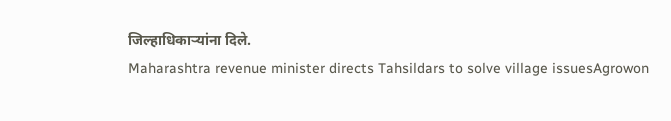जिल्हाधिकाऱ्यांना दिले.
Maharashtra revenue minister directs Tahsildars to solve village issuesAgrowon